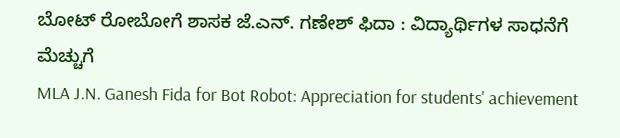ಬೋಟ್ ರೋಬೋಗೆ ಶಾಸಕ ಜೆ.ಎನ್. ಗಣೇಶ್ ಫಿದಾ : ವಿದ್ಯಾರ್ಥಿಗಳ ಸಾಧನೆಗೆ ಮೆಚ್ಚುಗೆ
MLA J.N. Ganesh Fida for Bot Robot: Appreciation for students' achievement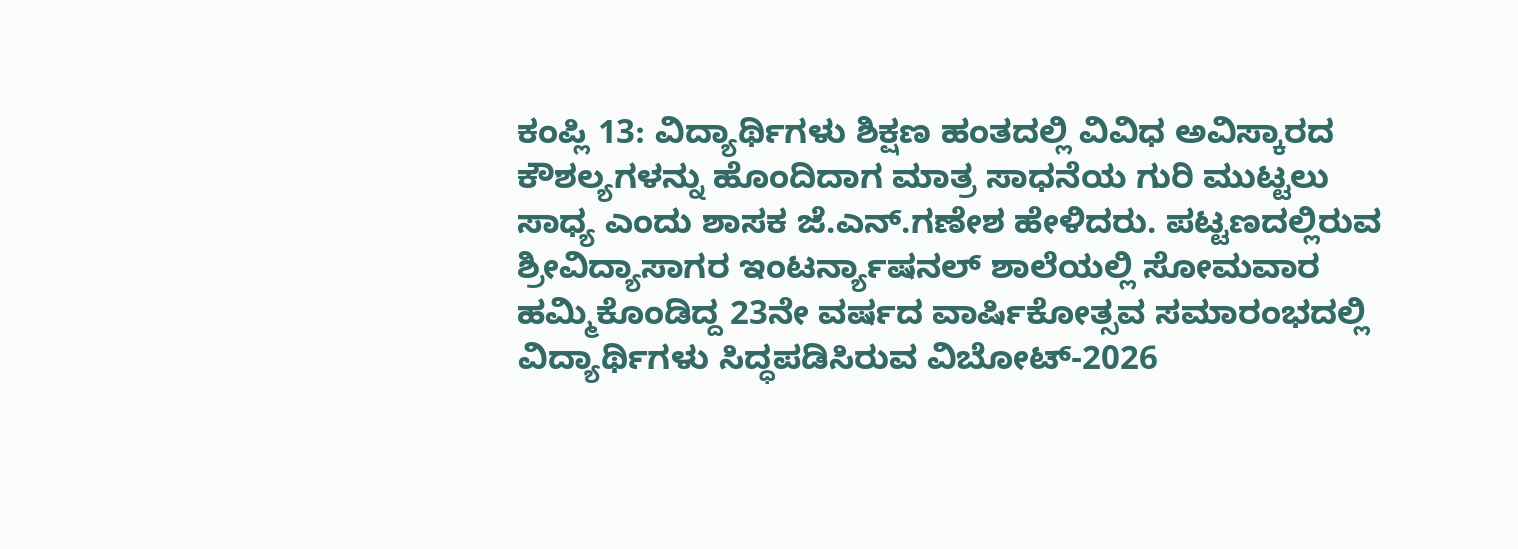ಕಂಪ್ಲಿ 13: ವಿದ್ಯಾರ್ಥಿಗಳು ಶಿಕ್ಷಣ ಹಂತದಲ್ಲಿ ವಿವಿಧ ಅವಿಸ್ಕಾರದ ಕೌಶಲ್ಯಗಳನ್ನು ಹೊಂದಿದಾಗ ಮಾತ್ರ ಸಾಧನೆಯ ಗುರಿ ಮುಟ್ಟಲು ಸಾಧ್ಯ ಎಂದು ಶಾಸಕ ಜೆ.ಎನ್.ಗಣೇಶ ಹೇಳಿದರು. ಪಟ್ಟಣದಲ್ಲಿರುವ ಶ್ರೀವಿದ್ಯಾಸಾಗರ ಇಂಟರ್ನ್ಯಾಷನಲ್ ಶಾಲೆಯಲ್ಲಿ ಸೋಮವಾರ ಹಮ್ಮಿಕೊಂಡಿದ್ದ 23ನೇ ವರ್ಷದ ವಾರ್ಷಿಕೋತ್ಸವ ಸಮಾರಂಭದಲ್ಲಿ ವಿದ್ಯಾರ್ಥಿಗಳು ಸಿದ್ಧಪಡಿಸಿರುವ ವಿಬೋಟ್-2026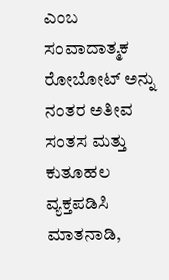ಎಂಬ ಸಂವಾದಾತ್ಮಕ ರೋಬೋಟ್ ಅನ್ನು ನಂತರ ಅತೀವ ಸಂತಸ ಮತ್ತು ಕುತೂಹಲ ವ್ಯಕ್ತಪಡಿಸಿ ಮಾತನಾಡಿ,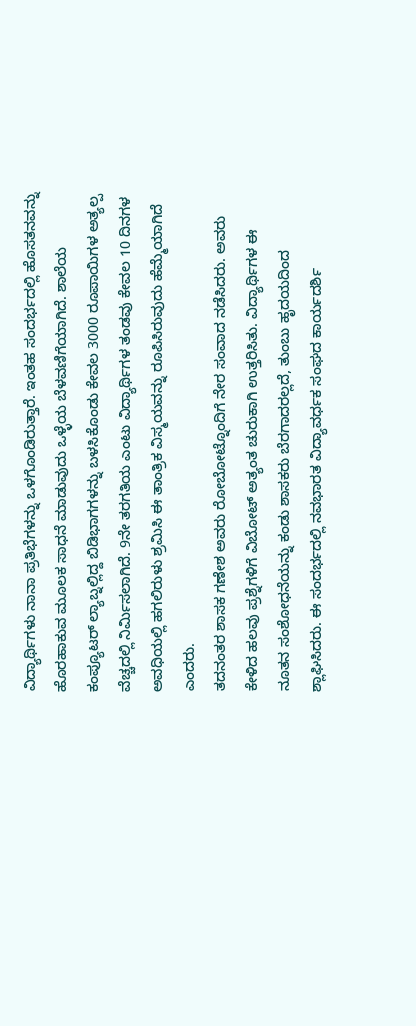ವಿದ್ಯಾರ್ಥಿಗಳು ನಾನಾ ಪ್ರತಿಭೆಗಳನ್ನು ಒಳಗೊಂಡಿರುತ್ತಾರೆ. ಇಂತಹ ಸಂದರ್ಭದಲ್ಲಿ ಹೊಸತನವನ್ನು ಹೊರಹಾಕುವ ಮೂಲಕ ಸಾಧನೆ ಮಾಡುವುದು ಒಳ್ಳೆಯ ಬೆಳವಣಿಗೆಯಾಗಿದೆ. ಶಾಲೆಯ ಕಂಪ್ಯೂಟರ್ ಲ್ಯಾಬ್ನಲ್ಲಿದ್ದ ಬಿಡಿಭಾಗಗಳನ್ನು ಬಳಸಿಕೊಂಡು ಕೇವಲ 3000 ರೂಪಾಯಿಗಳ ಅತ್ಯಲ್ಪ ವೆಚ್ಚದಲ್ಲಿ ನಿರ್ಮಿಸಲಾಗಿದೆ. 9ನೇ ತರಗತಿಯ ಎಂಟು ವಿದ್ಯಾರ್ಥಿಗಳ ತಂಡವು ಕೇವಲ 10 ದಿನಗಳ ಅವಧಿಯಲ್ಲಿ ಹಗಲಿರುಳು ಶ್ರಮಿಸಿ ಈ ತಾಂತ್ರಿಕ ವಿಸ್ಮಯವನ್ನು ರೂಪಿಸಿರುವುದು ಹೆಮ್ಮೆಯಾಗಿದೆ ಎಂದರು.
ತದನಂತರ ಶಾಸಕ ಗಣೇಶ ಅವರು ರೋಬೋಟ್ನೊಂದಿಗೆ ನೇರ ಸಂವಾದ ನಡೆಸಿದರು. ಅವರು ಕೇಳಿದ ಹಲವು ಪ್ರಶ್ನೆಗಳಿಗೆ ವಿಬೋಟ್ ಅತ್ಯಂತ ಚುರುಕಾಗಿ ಉತ್ತರಿಸಿತು. ವಿದ್ಯಾರ್ಥಿಗಳ ಈ ನೂತನ ಸಂಶೋಧನೆಯನ್ನು ಕಂಡು ಶಾಸಕರು ಬೆರಗಾದರಲ್ಲದೆ, ತುಂಬು ಹೃದಯದಿಂದ ಶ್ಲಾಘಿಸಿದರು. ಈ ಸಂದರ್ಭದಲ್ಲಿ ನವಭಾರತ ವಿದ್ಯಾವರ್ಧಕ ಸಂಘದ ಕಾರ್ಯದರ್ಶಿ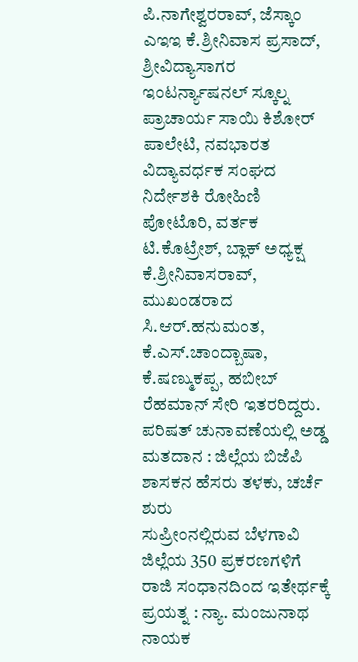ಪಿ.ನಾಗೇಶ್ವರರಾವ್, ಜೆಸ್ಕಾಂ ಎಇಇ ಕೆ.ಶ್ರೀನಿವಾಸ ಪ್ರಸಾದ್, ಶ್ರೀವಿದ್ಯಾಸಾಗರ ಇಂಟರ್ನ್ಯಾಷನಲ್ ಸ್ಕೂಲ್ನ ಪ್ರಾಚಾರ್ಯ ಸಾಯಿ ಕಿಶೋರ್ ಪಾಲೇಟಿ, ನವಭಾರತ ವಿದ್ಯಾವರ್ಧಕ ಸಂಘದ ನಿರ್ದೇಶಕಿ ರೋಹಿಣಿ ಪೋಟೊರಿ, ವರ್ತಕ ಟಿ.ಕೊಟ್ರೇಶ್, ಬ್ಲಾಕ್ ಅಧ್ಯಕ್ಷ ಕೆ.ಶ್ರೀನಿವಾಸರಾವ್, ಮುಖಂಡರಾದ ಸಿ.ಆರ್.ಹನುಮಂತ, ಕೆ.ಎಸ್.ಚಾಂದ್ಬಾಷಾ, ಕೆ.ಷಣ್ಮುಕಪ್ಪ, ಹಬೀಬ್ ರೆಹಮಾನ್ ಸೇರಿ ಇತರರಿದ್ದರು.
ಪರಿಷತ್ ಚುನಾವಣೆಯಲ್ಲಿ ಅಡ್ಡ ಮತದಾನ : ಜಿಲ್ಲೆಯ ಬಿಜೆಪಿ ಶಾಸಕನ ಹೆಸರು ತಳಕು, ಚರ್ಚೆ ಶುರು
ಸುಪ್ರೀಂನಲ್ಲಿರುವ ಬೆಳಗಾವಿ ಜಿಲ್ಲೆಯ 350 ಪ್ರಕರಣಗಳಿಗೆ ರಾಜಿ ಸಂಧಾನದಿಂದ ಇತೇರ್ಥಕ್ಕೆ ಪ್ರಯತ್ನ : ನ್ಯಾ. ಮಂಜುನಾಥ ನಾಯಕ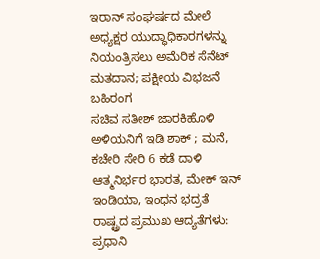ಇರಾನ್ ಸಂಘರ್ಷದ ಮೇಲೆ ಅಧ್ಯಕ್ಷರ ಯುದ್ಧಾಧಿಕಾರಗಳನ್ನು ನಿಯಂತ್ರಿಸಲು ಅಮೆರಿಕ ಸೆನೆಟ್ ಮತದಾನ; ಪಕ್ಷೀಯ ವಿಭಜನೆ ಬಹಿರಂಗ
ಸಚಿವ ಸತೀಶ್ ಜಾರಕಿಹೊಳಿ ಅಳಿಯನಿಗೆ ಇಡಿ ಶಾಕ್ ; ಮನೆ, ಕಚೇರಿ ಸೇರಿ 6 ಕಡೆ ದಾಳಿ
ಆತ್ಮನಿರ್ಭರ ಭಾರತ, ಮೇಕ್ ಇನ್ ಇಂಡಿಯಾ, ಇಂಧನ ಭದ್ರತೆ ರಾಷ್ಟ್ರದ ಪ್ರಮುಖ ಆದ್ಯತೆಗಳು: ಪ್ರಧಾನಿ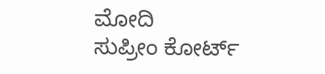ಮೋದಿ
ಸುಪ್ರೀಂ ಕೋರ್ಟ್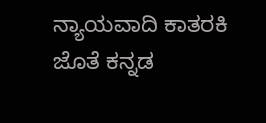ನ್ಯಾಯವಾದಿ ಕಾತರಕಿ ಜೊತೆ ಕನ್ನಡ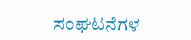ಸಂಘಟನೆಗಳ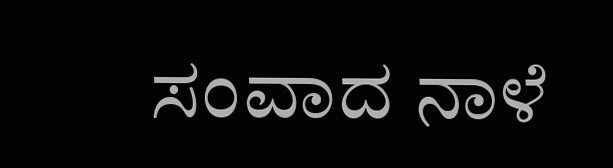ಸಂವಾದ ನಾಳೆ